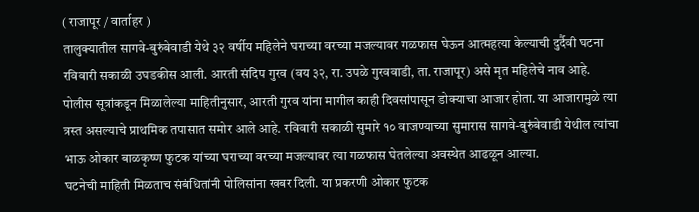( राजापूर / वार्ताहर )
तालुक्यातील सागवे-बुरुंबेवाडी येथे ३२ वर्षीय महिलेने घराच्या वरच्या मजल्यावर गळफास घेऊन आत्महत्या केल्याची दुर्दैवी घटना रविवारी सकाळी उघडकीस आली. आरती संदिप गुरव (वय ३२, रा. उपळे गुरववाडी, ता. राजापूर) असे मृत महिलेचे नाव आहे.
पोलीस सूत्रांकडून मिळालेल्या माहितीनुसार, आरती गुरव यांना मागील काही दिवसांपासून डोक्याचा आजार होता. या आजारामुळे त्या त्रस्त असल्याचे प्राथमिक तपासात समोर आले आहे. रविवारी सकाळी सुमारे १० वाजण्याच्या सुमारास सागवे-बुरुंबेवाडी येथील त्यांचा भाऊ ओकार बाळकृष्ण फुटक यांच्या घराच्या वरच्या मजल्यावर त्या गळफास घेतलेल्या अवस्थेत आढळून आल्या.
घटनेची माहिती मिळताच संबंधितांनी पोलिसांना खबर दिली. या प्रकरणी ओकार फुटक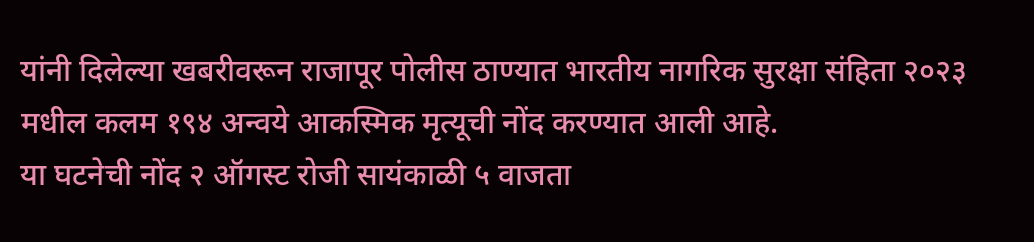यांनी दिलेल्या खबरीवरून राजापूर पोलीस ठाण्यात भारतीय नागरिक सुरक्षा संहिता २०२३ मधील कलम १९४ अन्वये आकस्मिक मृत्यूची नोंद करण्यात आली आहे.
या घटनेची नोंद २ ऑगस्ट रोजी सायंकाळी ५ वाजता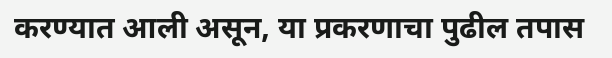करण्यात आली असून, या प्रकरणाचा पुढील तपास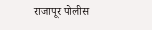राजापूर पोलीस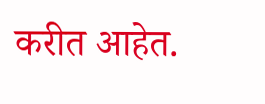करीत आहेत.